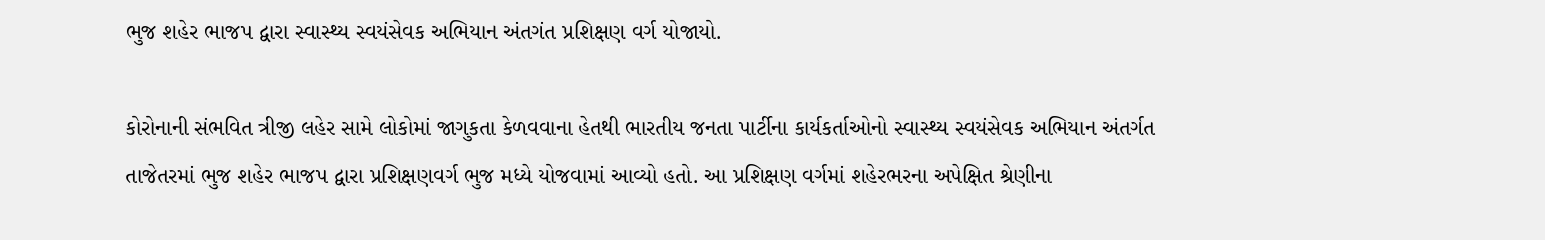ભુજ શહેર ભાજપ દ્વારા સ્વાસ્થ્ય સ્વયંસેવક અભિયાન અંતગંત પ્રશિક્ષણ વર્ગ યોજાયો.

કોરોનાની સંભવિત ત્રીજી લહેર સામે લોકોમાં જાગુકતા કેળવવાના હેતથી ભારતીય જનતા પાર્ટીના કાર્યકર્તાઓનો સ્વાસ્થ્ય સ્વયંસેવક અભિયાન અંતર્ગત તાજેતરમાં ભુજ શહેર ભાજપ દ્વારા પ્રશિક્ષણવર્ગ ભુજ મધ્યે યોજવામાં આવ્યો હતો. આ પ્રશિક્ષણ વર્ગમાં શહેરભરના અપેક્ષિત શ્રેણીના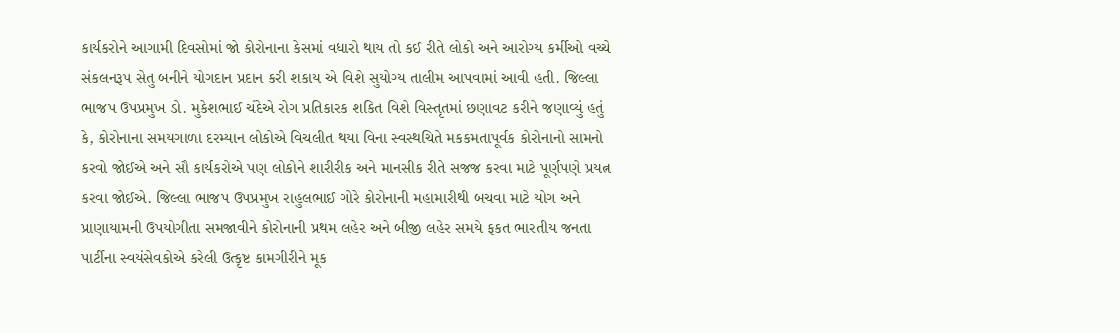કાર્યકરોને આગામી દિવસોમાં જો કોરોનાના કેસમાં વધારો થાય તો કઈ રીતે લોકો અને આરોગ્ય કર્મીઓ વચ્ચે સંકલનરૂપ સેતુ બનીને યોગદાન પ્રદાન કરી શકાય એ વિશે સુયોગ્ય તાલીમ આપવામાં આવી હતી. જિલ્લા ભાજપ ઉપપ્રમુખ ડો. મુકેશભાઈ ચંદેએ રોગ પ્રતિકારક શકિત વિશે વિસ્તૃતમાં છણાવટ કરીને જણાવ્યું હતું કે, કોરોનાના સમયગાળા દરમ્યાન લોકોએ વિચલીત થયા વિના સ્વસ્થચિતે મકકમતાપૂર્વક કોરોનાનો સામનો કરવો જોઈએ અને સૌ કાર્યકરોએ પણ લોકોને શારીરીક અને માનસીક રીતે સજજ કરવા માટે પૂર્ણપણે પ્રયત્ન કરવા જોઈએ. જિલ્લા ભાજપ ઉપપ્રમુખ રાહુલભાઈ ગોરે કોરોનાની મહામારીથી બચવા માટે યોગ અને પ્રાણાયામની ઉપયોગીતા સમજાવીને કોરોનાની પ્રથમ લહેર અને બીજી લહેર સમયે ફકત ભારતીય જનતા પાર્ટીના સ્વયંસેવકોએ કરેલી ઉત્કૃષ્ટ કામગીરીને મૂક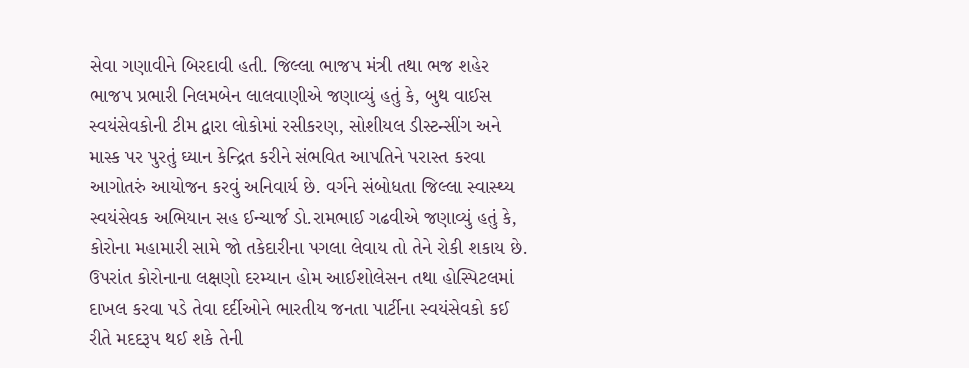સેવા ગણાવીને બિરદાવી હતી. જિલ્લા ભાજપ મંત્રી તથા ભજ શહેર ભાજપ પ્રભારી નિલમબેન લાલવાણીએ જણાવ્યું હતું કે, બુથ વાઈસ સ્વયંસેવકોની ટીમ દ્વારા લોકોમાં રસીકરણ, સોશીયલ ડીસ્ટન્સીંગ અને માસ્ક પર પુરતું ઘ્યાન કેન્દ્રિત કરીને સંભવિત આપતિને પરાસ્ત કરવા આગોતરું આયોજન કરવું અનિવાર્ય છે. વર્ગને સંબોધતા જિલ્લા સ્વાસ્થ્ય સ્વયંસેવક અભિયાન સહ ઈન્ચાર્જ ડો.રામભાઈ ગઢવીએ જણાવ્યું હતું કે, કોરોના મહામારી સામે જો તકેદારીના પગલા લેવાય તો તેને રોકી શકાય છે. ઉપરાંત કોરોનાના લક્ષણો દરમ્યાન હોમ આઈશોલેસન તથા હોસ્પિટલમાં દાખલ કરવા પડે તેવા દર્દીઓને ભારતીય જનતા પાર્ટીના સ્વયંસેવકો કઈ રીતે મદદરૂપ થઈ શકે તેની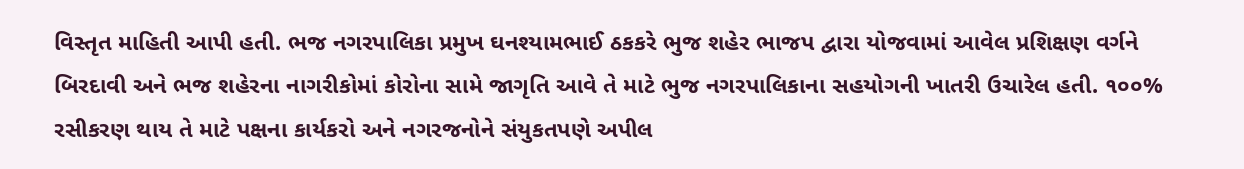વિસ્તૃત માહિતી આપી હતી. ભજ નગરપાલિકા પ્રમુખ ઘનશ્યામભાઈ ઠકકરે ભુજ શહેર ભાજપ દ્વારા યોજવામાં આવેલ પ્રશિક્ષણ વર્ગને બિરદાવી અને ભજ શહેરના નાગરીકોમાં કોરોના સામે જાગૃતિ આવે તે માટે ભુજ નગરપાલિકાના સહયોગની ખાતરી ઉચારેલ હતી. ૧૦૦% રસીકરણ થાય તે માટે પક્ષના કાર્યકરો અને નગરજનોને સંયુકતપણે અપીલ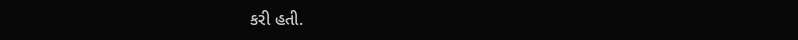કરી હતી.